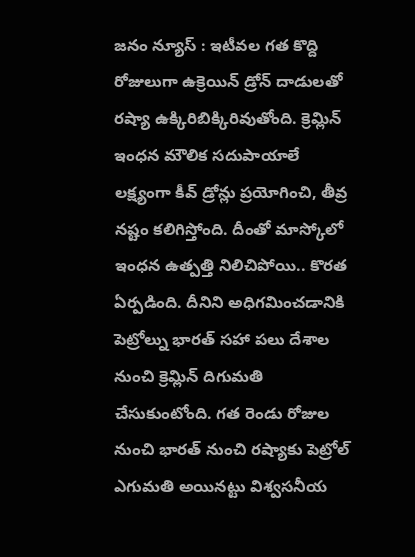జనం న్యూస్ : ఇటీవల గత కొద్ది రోజులుగా ఉక్రెయిన్ డ్రోన్ దాడులతో రష్యా ఉక్కిరిబిక్కిరివుతోంది. క్రెమ్లిన్ ఇంధన మౌలిక సదుపాయాలే లక్ష్యంగా కీవ్ డ్రోన్లు ప్రయోగించి, తీవ్ర నష్టం కలిగిస్తోంది. దీంతో మాస్కోలో ఇంధన ఉత్పత్తి నిలిచిపోయి.. కొరత ఏర్పడింది. దీనిని అధిగమించడానికి పెట్రోల్ను భారత్ సహా పలు దేశాల నుంచి క్రెమ్లిన్ దిగుమతి చేసుకుంటోంది. గత రెండు రోజుల నుంచి భారత్ నుంచి రష్యాకు పెట్రోల్ ఎగుమతి అయినట్టు విశ్వసనీయ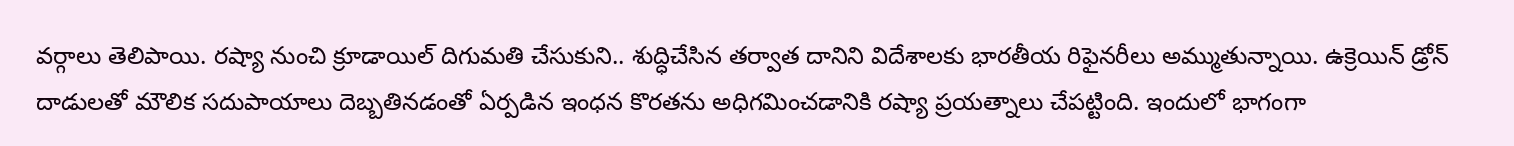వర్గాలు తెలిపాయి. రష్యా నుంచి క్రూడాయిల్ దిగుమతి చేసుకుని.. శుద్ధిచేసిన తర్వాత దానిని విదేశాలకు భారతీయ రిఫైనరీలు అమ్ముతున్నాయి. ఉక్రెయిన్ డ్రోన్ దాడులతో మౌలిక సదుపాయాలు దెబ్బతినడంతో ఏర్పడిన ఇంధన కొరతను అధిగమించడానికి రష్యా ప్రయత్నాలు చేపట్టింది. ఇందులో భాగంగా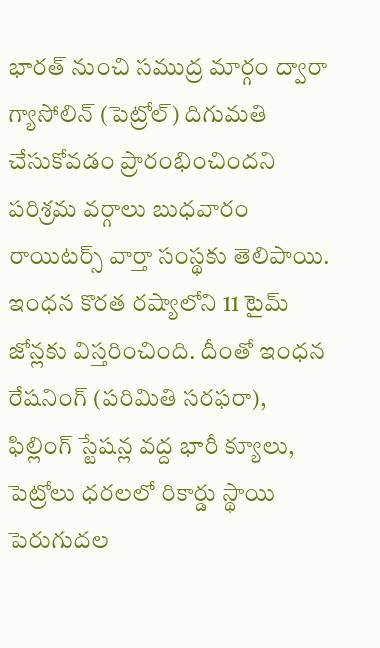భారత్ నుంచి సముద్ర మార్గం ద్వారా గ్యాసోలిన్ (పెట్రోల్) దిగుమతి చేసుకోవడం ప్రారంభించిందని పరిశ్రమ వర్గాలు బుధవారం రాయిటర్స్ వార్తా సంస్థకు తెలిపాయి. ఇంధన కొరత రష్యాలోని 11 టైమ్ జోన్లకు విస్తరించింది. దీంతో ఇంధన రేషనింగ్ (పరిమితి సరఫరా), ఫిల్లింగ్ స్టేషన్ల వద్ద భారీ క్యూలు, పెట్రోలు ధరలలో రికార్డు స్థాయి పెరుగుదల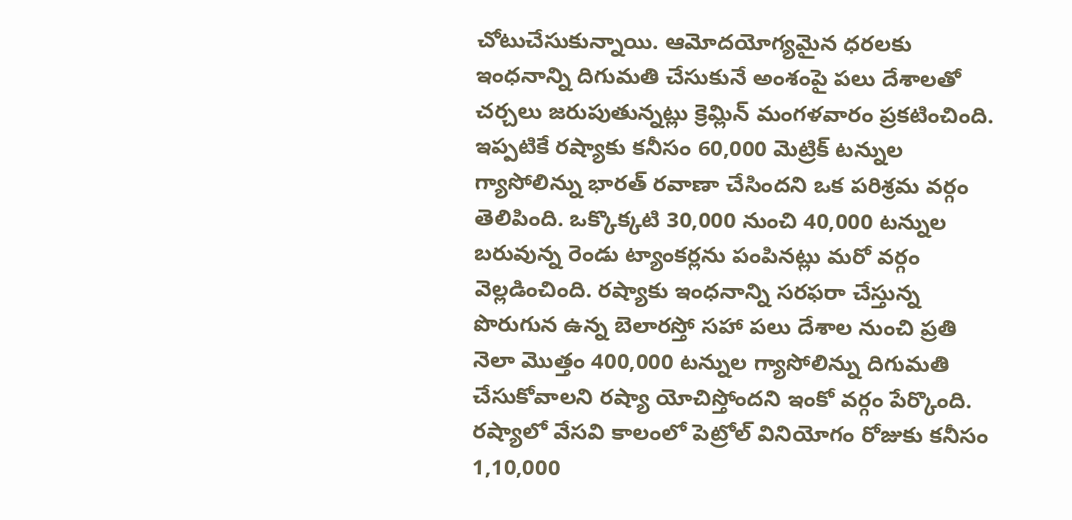చోటుచేసుకున్నాయి. ఆమోదయోగ్యమైన ధరలకు ఇంధనాన్ని దిగుమతి చేసుకునే అంశంపై పలు దేశాలతో చర్చలు జరుపుతున్నట్లు క్రెమ్లిన్ మంగళవారం ప్రకటించింది. ఇప్పటికే రష్యాకు కనీసం 60,000 మెట్రిక్ టన్నుల గ్యాసోలిన్ను భారత్ రవాణా చేసిందని ఒక పరిశ్రమ వర్గం తెలిపింది. ఒక్కొక్కటి 30,000 నుంచి 40,000 టన్నుల బరువున్న రెండు ట్యాంకర్లను పంపినట్లు మరో వర్గం వెల్లడించింది. రష్యాకు ఇంధనాన్ని సరఫరా చేస్తున్న పొరుగున ఉన్న బెలారస్తో సహా పలు దేశాల నుంచి ప్రతి నెలా మొత్తం 400,000 టన్నుల గ్యాసోలిన్ను దిగుమతి చేసుకోవాలని రష్యా యోచిస్తోందని ఇంకో వర్గం పేర్కొంది. రష్యాలో వేసవి కాలంలో పెట్రోల్ వినియోగం రోజుకు కనీసం 1,10,000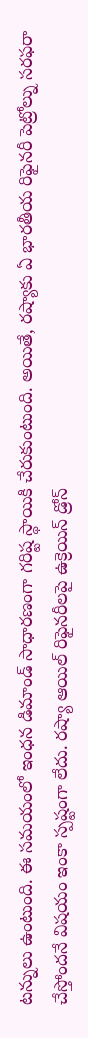టన్నులు ఉంటుంది. ఈ సమయంలో ఇంధన డిమాండ్ సాధారణంగా గరిష్ట స్థాయికి చేరుకుంటుంది. అయితే, రష్యాకు ఏ భారతీయ రిఫైనరీ పెట్రోల్ను సరఫరా చేస్తోందనే విషయం ఇంకా స్పష్టంగా లేదు. రష్యా ఆయిల్ రిఫైనరీలపై ఉక్రెయిన్ డ్రోన్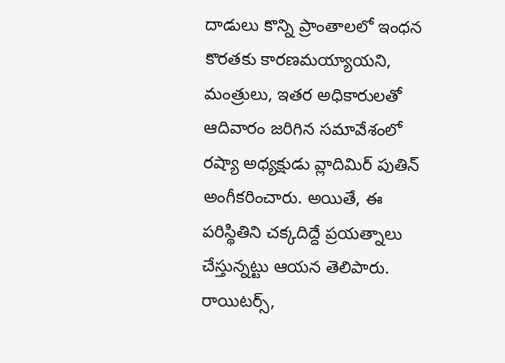దాడులు కొన్ని ప్రాంతాలలో ఇంధన కొరతకు కారణమయ్యాయని, మంత్రులు, ఇతర అధికారులతో ఆదివారం జరిగిన సమావేశంలో రష్యా అధ్యక్షుడు వ్లాదిమిర్ పుతిన్ అంగీకరించారు. అయితే, ఈ పరిస్థితిని చక్కదిద్దే ప్రయత్నాలు చేస్తున్నట్టు ఆయన తెలిపారు. రాయిటర్స్,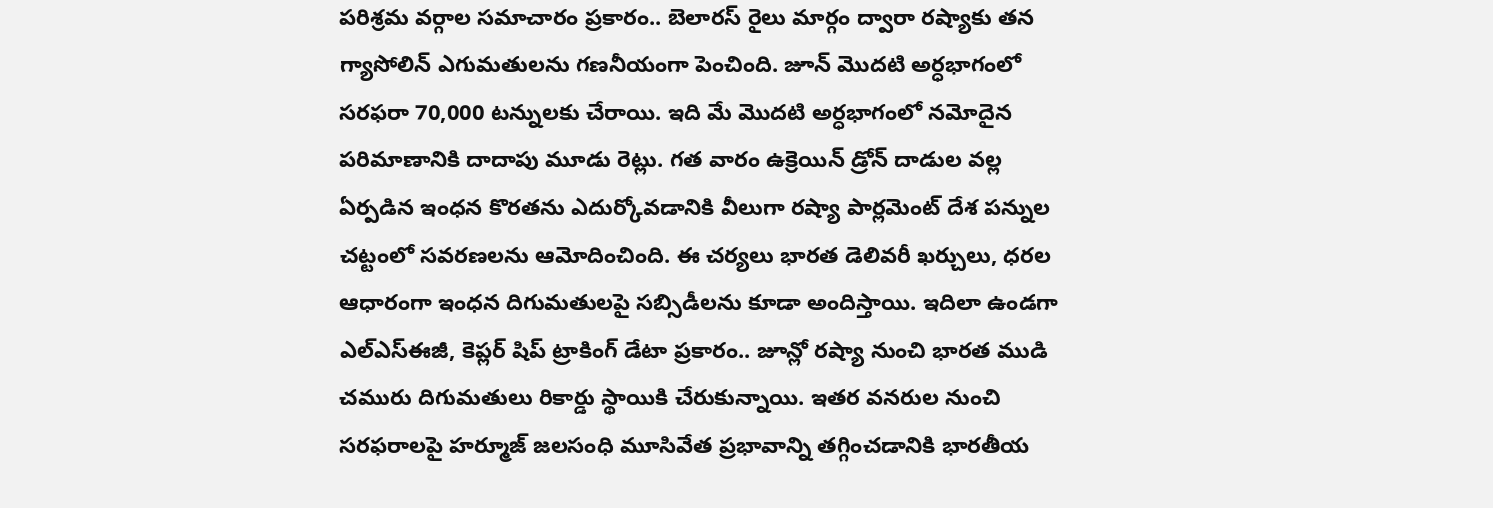పరిశ్రమ వర్గాల సమాచారం ప్రకారం.. బెలారస్ రైలు మార్గం ద్వారా రష్యాకు తన గ్యాసోలిన్ ఎగుమతులను గణనీయంగా పెంచింది. జూన్ మొదటి అర్ధభాగంలో సరఫరా 70,000 టన్నులకు చేరాయి. ఇది మే మొదటి అర్ధభాగంలో నమోదైన పరిమాణానికి దాదాపు మూడు రెట్లు. గత వారం ఉక్రెయిన్ డ్రోన్ దాడుల వల్ల ఏర్పడిన ఇంధన కొరతను ఎదుర్కోవడానికి వీలుగా రష్యా పార్లమెంట్ దేశ పన్నుల చట్టంలో సవరణలను ఆమోదించింది. ఈ చర్యలు భారత డెలివరీ ఖర్చులు, ధరల ఆధారంగా ఇంధన దిగుమతులపై సబ్సిడీలను కూడా అందిస్తాయి. ఇదిలా ఉండగా ఎల్ఎస్ఈజీ, కెప్లర్ షిప్ ట్రాకింగ్ డేటా ప్రకారం.. జూన్లో రష్యా నుంచి భారత ముడి చమురు దిగుమతులు రికార్డు స్థాయికి చేరుకున్నాయి. ఇతర వనరుల నుంచి సరఫరాలపై హర్మూజ్ జలసంధి మూసివేత ప్రభావాన్ని తగ్గించడానికి భారతీయ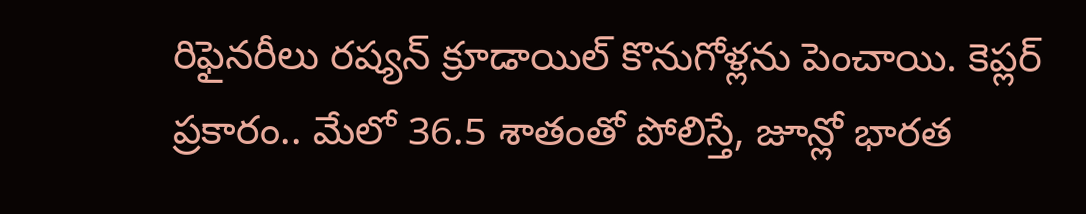రిఫైనరీలు రష్యన్ క్రూడాయిల్ కొనుగోళ్లను పెంచాయి. కెప్లర్ ప్రకారం.. మేలో 36.5 శాతంతో పోలిస్తే, జూన్లో భారత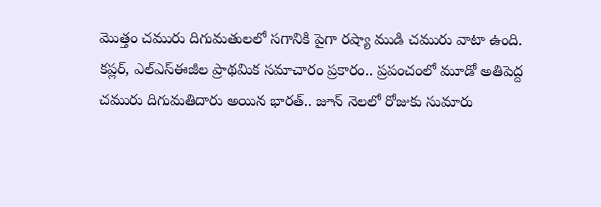మొత్తం చమురు దిగుమతులలో సగానికి పైగా రష్యా ముడి చమురు వాటా ఉంది. కప్లర్, ఎల్ఎస్ఈజీల ప్రాథమిక సమాచారం ప్రకారం.. ప్రపంచంలో మూడో అతిపెద్ద చమురు దిగుమతిదారు అయిన భారత్.. జూన్ నెలలో రోజుకు సుమారు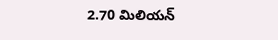2.70 మిలియన్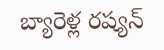బ్యారెళ్ల రష్యన్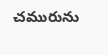చమురును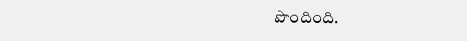పొందింది.